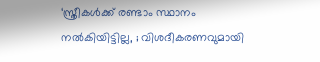‘സ്ത്രീകൾക്ക് രണ്ടാം സ്ഥാനം നൽകിയിട്ടില്ല, ; വിശദീകരണവുമായി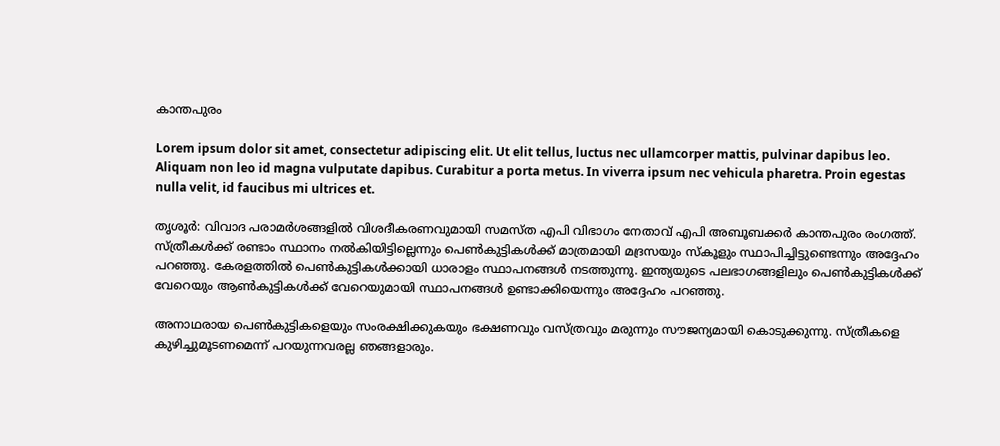കാന്തപുരം

Lorem ipsum dolor sit amet, consectetur adipiscing elit. Ut elit tellus, luctus nec ullamcorper mattis, pulvinar dapibus leo. Aliquam non leo id magna vulputate dapibus. Curabitur a porta metus. In viverra ipsum nec vehicula pharetra. Proin egestas nulla velit, id faucibus mi ultrices et.

തൃശൂർ: വിവാദ പരാമർശങ്ങളിൽ വിശദീകരണവുമായി സമസ്ത എപി വിഭാഗം നേതാവ് എപി അബൂബക്കർ കാന്തപുരം രംഗത്ത്. സ്ത്രീകൾക്ക് രണ്ടാം സ്ഥാനം നൽകിയിട്ടില്ലെന്നും പെൺകുട്ടികൾക്ക് മാത്രമായി മദ്രസയും സ്കൂളും സ്ഥാപിച്ചിട്ടുണ്ടെന്നും അദ്ദേഹം പറഞ്ഞു. കേരളത്തിൽ പെൺകുട്ടികൾക്കായി ധാരാളം സ്ഥാപനങ്ങൾ നടത്തുന്നു. ഇന്ത്യയുടെ പലഭാഗങ്ങളിലും പെൺകുട്ടികൾക്ക് വേറെയും ആൺകുട്ടികൾക്ക് വേറെയുമായി സ്ഥാപനങ്ങൾ ഉണ്ടാക്കിയെന്നും അദ്ദേഹം പറഞ്ഞു.

അനാഥരായ പെൺകുട്ടികളെയും സംരക്ഷിക്കുകയും ഭക്ഷണവും വസ്ത്രവും മരുന്നും സൗജന്യമായി കൊടുക്കുന്നു. സ്ത്രീകളെ കുഴിച്ചുമൂടണമെന്ന് പറയുന്നവരല്ല ഞങ്ങളാരും.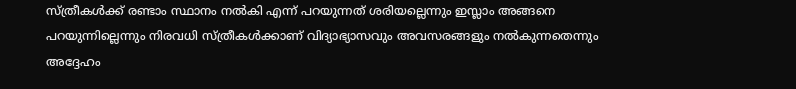സ്ത്രീകൾക്ക് രണ്ടാം സ്ഥാനം നൽകി എന്ന് പറയുന്നത് ശരിയല്ലെന്നും ഇസ്ലാം അങ്ങനെ പറയുന്നില്ലെന്നും നിരവധി സ്ത്രീകൾക്കാണ് വിദ്യാഭ്യാസവും അവസരങ്ങളും നൽകുന്നതെന്നും അദ്ദേഹം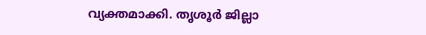വ്യക്തമാക്കി. തൃശൂർ ജില്ലാ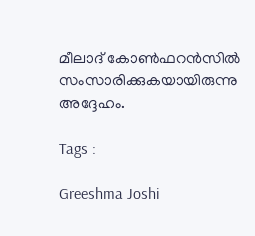മീലാദ് കോൺഫറൻസിൽ സംസാരിക്കുകയായിരുന്നു അദ്ദേഹം.

Tags :

Greeshma Joshi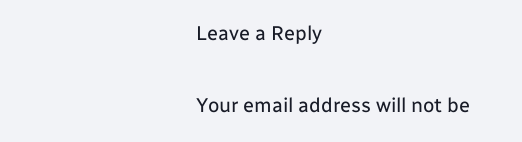Leave a Reply

Your email address will not be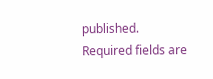published. Required fields are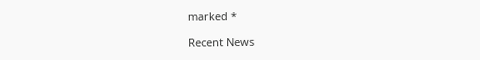marked *

Recent News